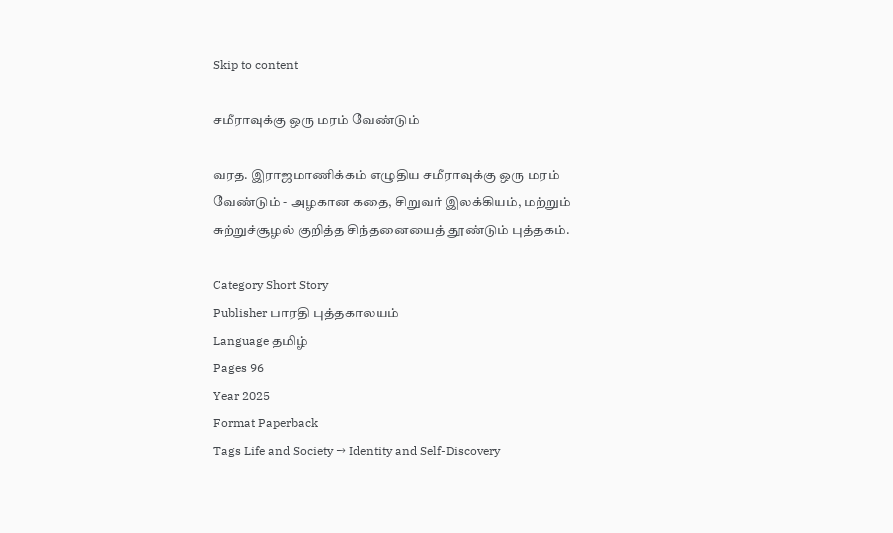Skip to content

சமீராவுக்கு ஒரு மரம் வேண்டும்

வரத. இராஜமாணிக்கம் எழுதிய சமீராவுக்கு ஒரு மரம் வேண்டும் - அழகான கதை, சிறுவர் இலக்கியம், மற்றும் சுற்றுச்சூழல் குறித்த சிந்தனையைத் தூண்டும் புத்தகம்.

Category Short Story
Publisher பாரதி புத்தகாலயம்
Language தமிழ்
Pages 96
Year 2025
Format Paperback
Tags Life and Society → Identity and Self-Discovery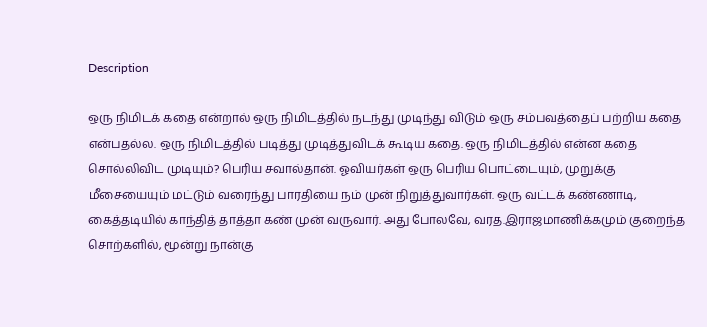Description

ஒரு நிமிடக் கதை என்றால் ஒரு நிமிடத்தில் நடந்து முடிந்து விடும் ஒரு சம்பவத்தைப் பற்றிய கதை என்பதல்ல. ஒரு நிமிடத்தில் படித்து முடித்துவிடக் கூடிய கதை. ஒரு நிமிடத்தில் என்ன கதை சொல்லிவிட முடியும்? பெரிய சவால்தான். ஓவியர்கள் ஒரு பெரிய பொட்டையும், முறுக்கு மீசையையும் மட்டும் வரைந்து பாரதியை நம் முன் நிறுத்துவார்கள். ஒரு வட்டக் கண்ணாடி, கைத்தடியில் காந்தித் தாத்தா கண் முன் வருவார். அது போலவே, வரத.இராஜமாணிக்கமும் குறைந்த சொற்களில், மூன்று நான்கு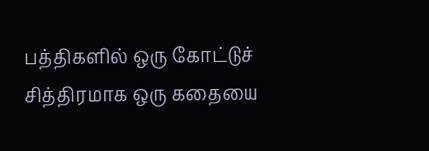பத்திகளில் ஒரு கோட்டுச் சித்திரமாக ஒரு கதையை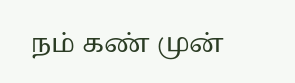நம் கண் முன்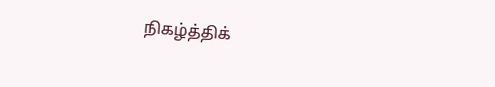நிகழ்த்திக்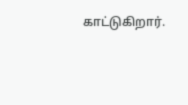காட்டுகிறார்.